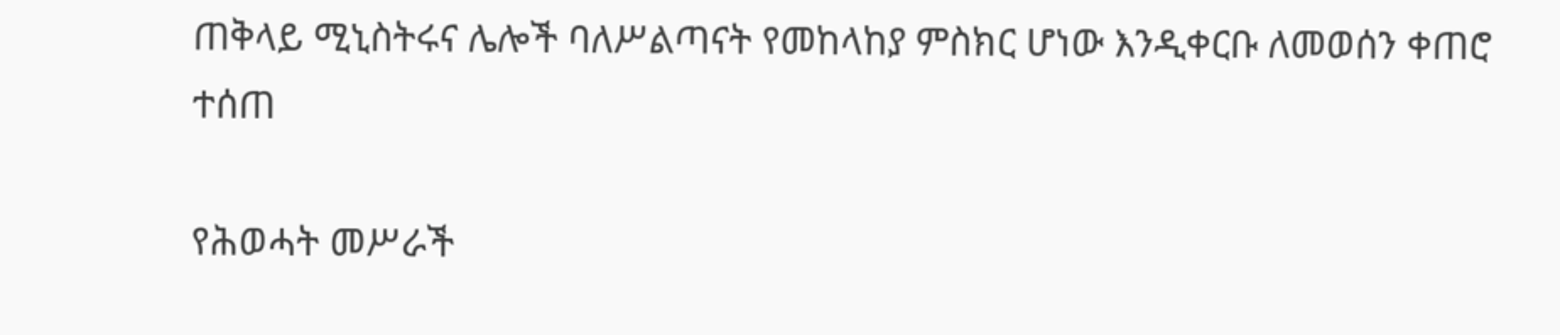ጠቅላይ ሚኒስትሩና ሌሎች ባለሥልጣናት የመከላከያ ምስክር ሆነው እንዲቀርቡ ለመወሰን ቀጠሮ ተሰጠ

የሕወሓት መሥራች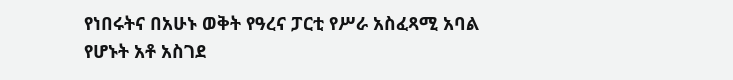የነበሩትና በአሁኑ ወቅት የዓረና ፓርቲ የሥራ አስፈጻሚ አባል የሆኑት አቶ አስገደ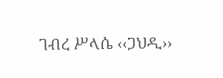ገብረ ሥላሴ ‹‹ጋህዲ››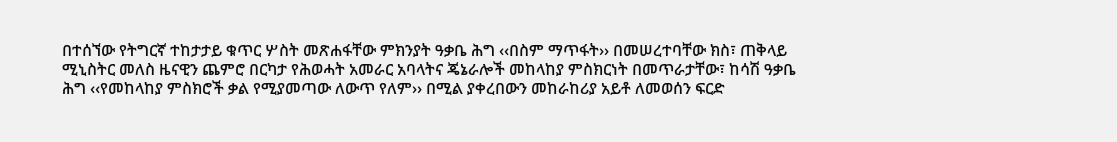በተሰኘው የትግርኛ ተከታታይ ቁጥር ሦስት መጽሐፋቸው ምክንያት ዓቃቤ ሕግ ‹‹በስም ማጥፋት›› በመሠረተባቸው ክስ፣ ጠቅላይ ሚኒስትር መለስ ዜናዊን ጨምሮ በርካታ የሕወሓት አመራር አባላትና ጄኔራሎች መከላከያ ምስክርነት በመጥራታቸው፣ ከሳሽ ዓቃቤ ሕግ ‹‹የመከላከያ ምስክሮች ቃል የሚያመጣው ለውጥ የለም›› በሚል ያቀረበውን መከራከሪያ አይቶ ለመወሰን ፍርድ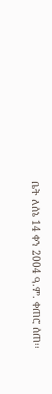ቤት ለሰኔ 14 ቀን 2004 ዓ.ም. ቀጠሮ ሰጠ፡፡